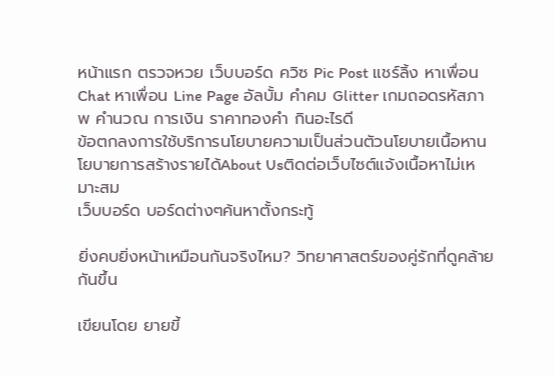หน้าแรก ตรวจหวย เว็บบอร์ด ควิซ Pic Post แชร์ลิ้ง หาเพื่อน Chat หาเพื่อน Line Page อัลบั้ม คำคม Glitter เกมถอดรหัสภาพ คำนวณ การเงิน ราคาทองคำ กินอะไรดี
ข้อตกลงการใช้บริการนโยบายความเป็นส่วนตัวนโยบายเนื้อหานโยบายการสร้างรายได้About Usติดต่อเว็บไซต์แจ้งเนื้อหาไม่เหมาะสม
เว็บบอร์ด บอร์ดต่างๆค้นหาตั้งกระทู้

ยิ่งคบยิ่งหน้าเหมือนกันจริงไหม? วิทยาศาสตร์ของคู่รักที่ดูคล้ายกันขึ้น

เขียนโดย ยายขี้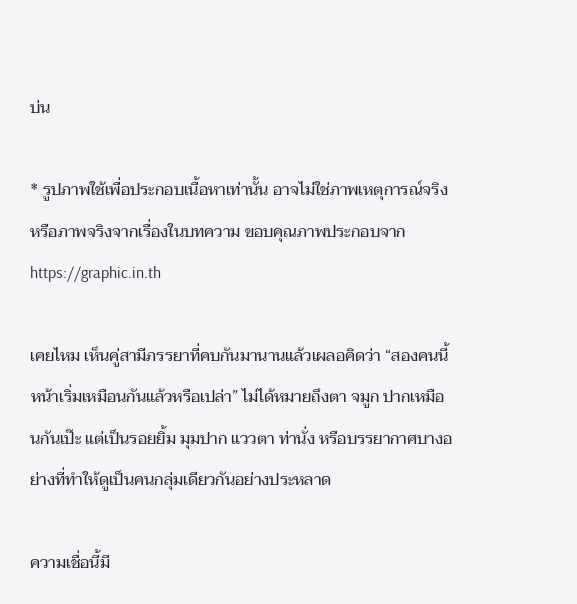บ่น

* รูปภาพใช้เพื่อประกอบเนื้อหาเท่านั้น อาจไม่ใช่ภาพเหตุการณ์จริงหรือภาพจริงจากเรื่องในบทความ ขอบคุณภาพประกอบจาก https://graphic.in.th

เคยไหม เห็นคู่สามีภรรยาที่คบกันมานานแล้วเผลอคิดว่า “สองคนนี้หน้าเริ่มเหมือนกันแล้วหรือเปล่า” ไม่ได้หมายถึงตา จมูก ปากเหมือนกันเป๊ะ แต่เป็นรอยยิ้ม มุมปาก แววตา ท่านั่ง หรือบรรยากาศบางอย่างที่ทำให้ดูเป็นคนกลุ่มเดียวกันอย่างประหลาด

ความเชื่อนี้มี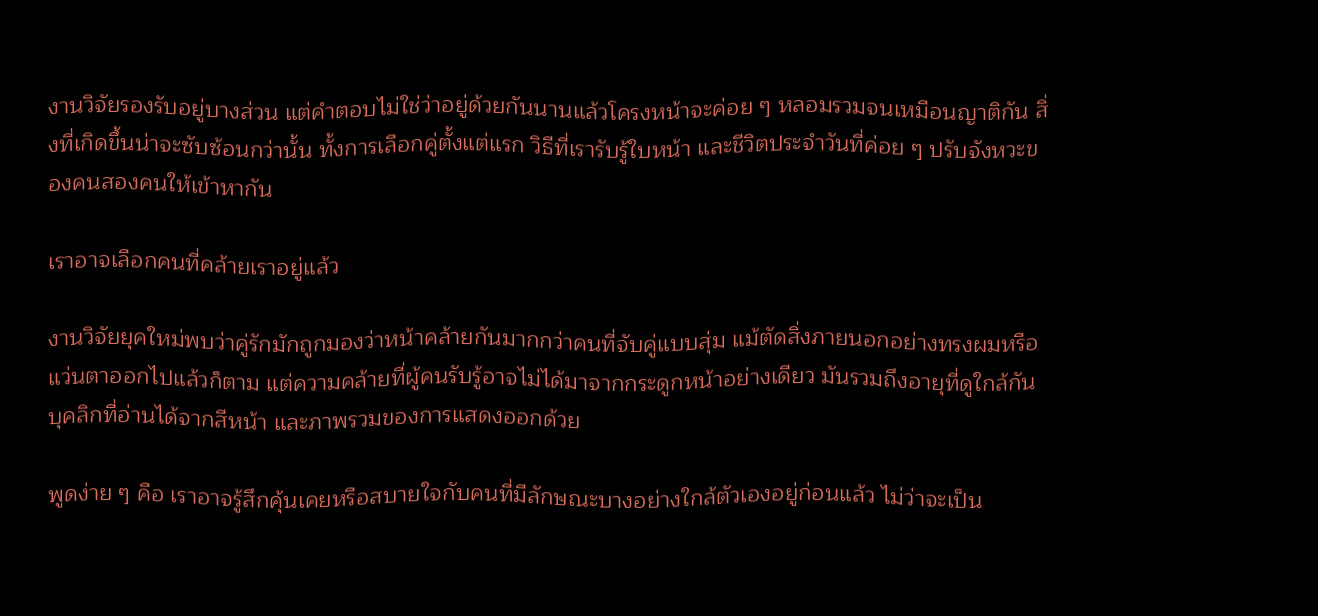งานวิจัยรองรับอยู่บางส่วน แต่คำตอบไม่ใช่ว่าอยู่ด้วยกันนานแล้วโครงหน้าจะค่อย ๆ หลอมรวมจนเหมือนญาติกัน สิ่งที่เกิดขึ้นน่าจะซับซ้อนกว่านั้น ทั้งการเลือกคู่ตั้งแต่แรก วิธีที่เรารับรู้ใบหน้า และชีวิตประจำวันที่ค่อย ๆ ปรับจังหวะของคนสองคนให้เข้าหากัน

เราอาจเลือกคนที่คล้ายเราอยู่แล้ว

งานวิจัยยุคใหม่พบว่าคู่รักมักถูกมองว่าหน้าคล้ายกันมากกว่าคนที่จับคู่แบบสุ่ม แม้ตัดสิ่งภายนอกอย่างทรงผมหรือแว่นตาออกไปแล้วก็ตาม แต่ความคล้ายที่ผู้คนรับรู้อาจไม่ได้มาจากกระดูกหน้าอย่างเดียว มันรวมถึงอายุที่ดูใกล้กัน บุคลิกที่อ่านได้จากสีหน้า และภาพรวมของการแสดงออกด้วย

พูดง่าย ๆ คือ เราอาจรู้สึกคุ้นเคยหรือสบายใจกับคนที่มีลักษณะบางอย่างใกล้ตัวเองอยู่ก่อนแล้ว ไม่ว่าจะเป็น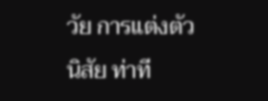วัย การแต่งตัว นิสัย ท่าที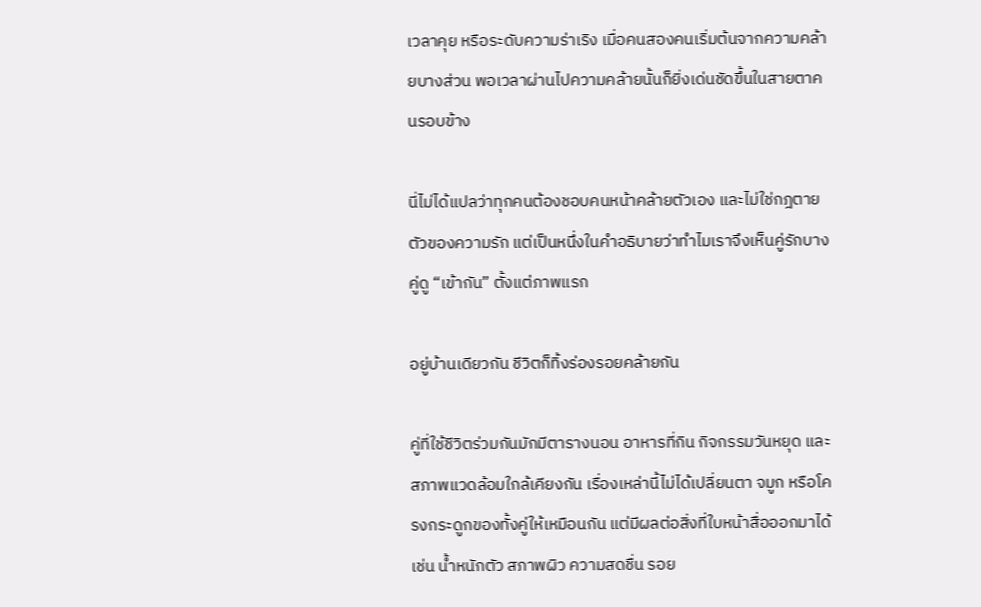เวลาคุย หรือระดับความร่าเริง เมื่อคนสองคนเริ่มต้นจากความคล้ายบางส่วน พอเวลาผ่านไปความคล้ายนั้นก็ยิ่งเด่นชัดขึ้นในสายตาคนรอบข้าง

นี่ไม่ได้แปลว่าทุกคนต้องชอบคนหน้าคล้ายตัวเอง และไม่ใช่กฎตายตัวของความรัก แต่เป็นหนึ่งในคำอธิบายว่าทำไมเราจึงเห็นคู่รักบางคู่ดู “เข้ากัน” ตั้งแต่ภาพแรก

อยู่บ้านเดียวกัน ชีวิตก็ทิ้งร่องรอยคล้ายกัน

คู่ที่ใช้ชีวิตร่วมกันมักมีตารางนอน อาหารที่กิน กิจกรรมวันหยุด และสภาพแวดล้อมใกล้เคียงกัน เรื่องเหล่านี้ไม่ได้เปลี่ยนตา จมูก หรือโครงกระดูกของทั้งคู่ให้เหมือนกัน แต่มีผลต่อสิ่งที่ใบหน้าสื่อออกมาได้ เช่น น้ำหนักตัว สภาพผิว ความสดชื่น รอย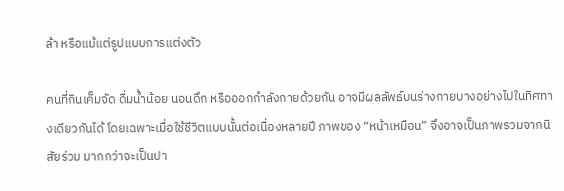ล้า หรือแม้แต่รูปแบบการแต่งตัว

คนที่กินเค็มจัด ดื่มน้ำน้อย นอนดึก หรือออกกำลังกายด้วยกัน อาจมีผลลัพธ์บนร่างกายบางอย่างไปในทิศทางเดียวกันได้ โดยเฉพาะเมื่อใช้ชีวิตแบบนั้นต่อเนื่องหลายปี ภาพของ “หน้าเหมือน” จึงอาจเป็นภาพรวมจากนิสัยร่วม มากกว่าจะเป็นปา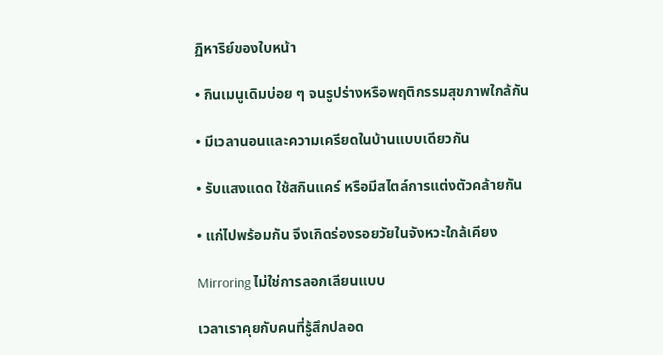ฏิหาริย์ของใบหน้า

• กินเมนูเดิมบ่อย ๆ จนรูปร่างหรือพฤติกรรมสุขภาพใกล้กัน

• มีเวลานอนและความเครียดในบ้านแบบเดียวกัน

• รับแสงแดด ใช้สกินแคร์ หรือมีสไตล์การแต่งตัวคล้ายกัน

• แก่ไปพร้อมกัน จึงเกิดร่องรอยวัยในจังหวะใกล้เคียง

Mirroring ไม่ใช่การลอกเลียนแบบ

เวลาเราคุยกับคนที่รู้สึกปลอด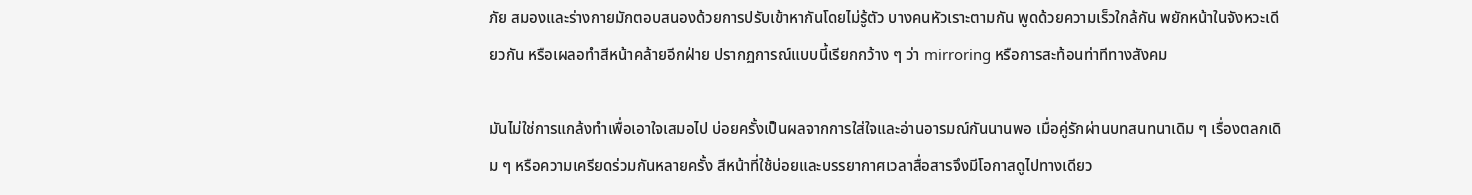ภัย สมองและร่างกายมักตอบสนองด้วยการปรับเข้าหากันโดยไม่รู้ตัว บางคนหัวเราะตามกัน พูดด้วยความเร็วใกล้กัน พยักหน้าในจังหวะเดียวกัน หรือเผลอทำสีหน้าคล้ายอีกฝ่าย ปรากฏการณ์แบบนี้เรียกกว้าง ๆ ว่า mirroring หรือการสะท้อนท่าทีทางสังคม

มันไม่ใช่การแกล้งทำเพื่อเอาใจเสมอไป บ่อยครั้งเป็นผลจากการใส่ใจและอ่านอารมณ์กันนานพอ เมื่อคู่รักผ่านบทสนทนาเดิม ๆ เรื่องตลกเดิม ๆ หรือความเครียดร่วมกันหลายครั้ง สีหน้าที่ใช้บ่อยและบรรยากาศเวลาสื่อสารจึงมีโอกาสดูไปทางเดียว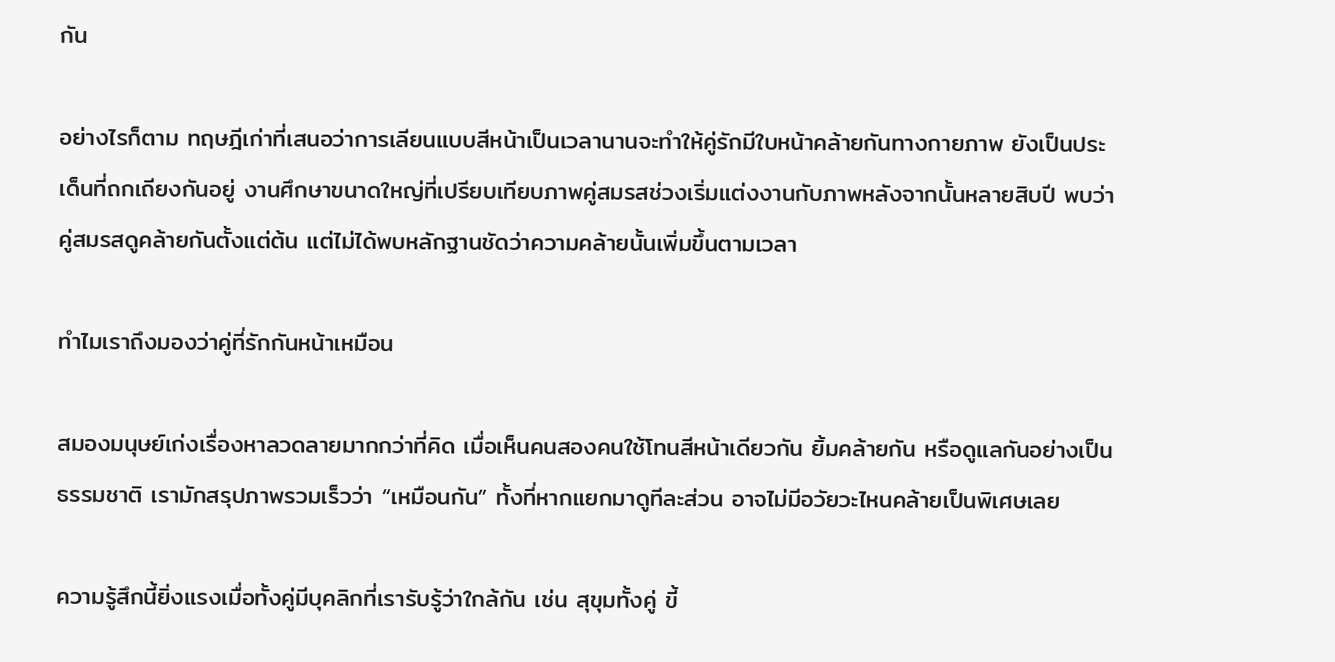กัน

อย่างไรก็ตาม ทฤษฎีเก่าที่เสนอว่าการเลียนแบบสีหน้าเป็นเวลานานจะทำให้คู่รักมีใบหน้าคล้ายกันทางกายภาพ ยังเป็นประเด็นที่ถกเถียงกันอยู่ งานศึกษาขนาดใหญ่ที่เปรียบเทียบภาพคู่สมรสช่วงเริ่มแต่งงานกับภาพหลังจากนั้นหลายสิบปี พบว่าคู่สมรสดูคล้ายกันตั้งแต่ต้น แต่ไม่ได้พบหลักฐานชัดว่าความคล้ายนั้นเพิ่มขึ้นตามเวลา

ทำไมเราถึงมองว่าคู่ที่รักกันหน้าเหมือน

สมองมนุษย์เก่งเรื่องหาลวดลายมากกว่าที่คิด เมื่อเห็นคนสองคนใช้โทนสีหน้าเดียวกัน ยิ้มคล้ายกัน หรือดูแลกันอย่างเป็นธรรมชาติ เรามักสรุปภาพรวมเร็วว่า “เหมือนกัน” ทั้งที่หากแยกมาดูทีละส่วน อาจไม่มีอวัยวะไหนคล้ายเป็นพิเศษเลย

ความรู้สึกนี้ยิ่งแรงเมื่อทั้งคู่มีบุคลิกที่เรารับรู้ว่าใกล้กัน เช่น สุขุมทั้งคู่ ขี้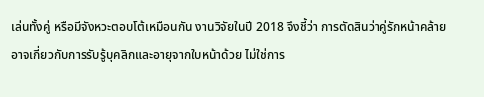เล่นทั้งคู่ หรือมีจังหวะตอบโต้เหมือนกัน งานวิจัยในปี 2018 จึงชี้ว่า การตัดสินว่าคู่รักหน้าคล้ายอาจเกี่ยวกับการรับรู้บุคลิกและอายุจากใบหน้าด้วย ไม่ใช่การ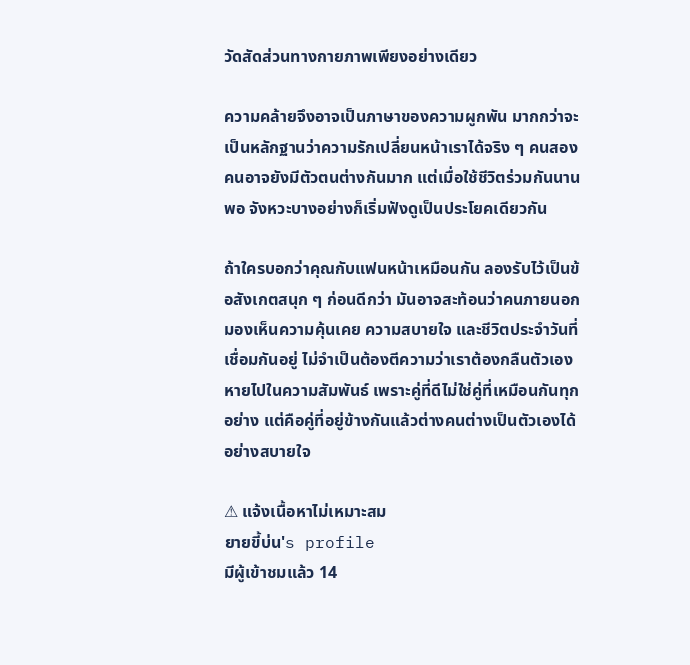วัดสัดส่วนทางกายภาพเพียงอย่างเดียว

ความคล้ายจึงอาจเป็นภาษาของความผูกพัน มากกว่าจะเป็นหลักฐานว่าความรักเปลี่ยนหน้าเราได้จริง ๆ คนสองคนอาจยังมีตัวตนต่างกันมาก แต่เมื่อใช้ชีวิตร่วมกันนานพอ จังหวะบางอย่างก็เริ่มฟังดูเป็นประโยคเดียวกัน

ถ้าใครบอกว่าคุณกับแฟนหน้าเหมือนกัน ลองรับไว้เป็นข้อสังเกตสนุก ๆ ก่อนดีกว่า มันอาจสะท้อนว่าคนภายนอกมองเห็นความคุ้นเคย ความสบายใจ และชีวิตประจำวันที่เชื่อมกันอยู่ ไม่จำเป็นต้องตีความว่าเราต้องกลืนตัวเองหายไปในความสัมพันธ์ เพราะคู่ที่ดีไม่ใช่คู่ที่เหมือนกันทุกอย่าง แต่คือคู่ที่อยู่ข้างกันแล้วต่างคนต่างเป็นตัวเองได้อย่างสบายใจ

⚠ แจ้งเนื้อหาไม่เหมาะสม
ยายขี้บ่น's profile
มีผู้เข้าชมแล้ว 14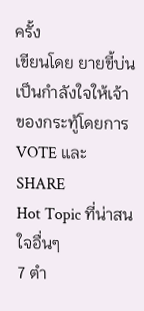ครั้ง
เขียนโดย ยายขี้บ่น
เป็นกำลังใจให้เจ้าของกระทู้โดยการ VOTE และ SHARE
Hot Topic ที่น่าสนใจอื่นๆ
7 ตำ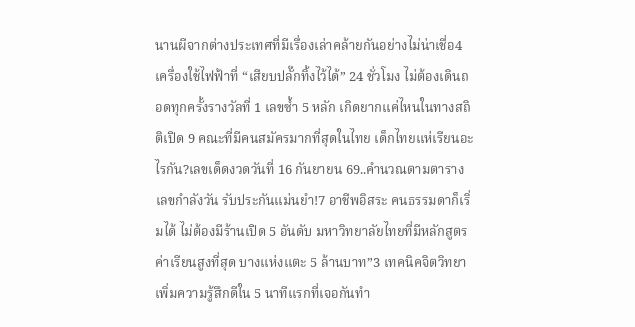นานผีจากต่างประเทศที่มีเรื่องเล่าคล้ายกันอย่างไม่น่าเชื่อ4 เครื่องใช้ไฟฟ้าที่ “เสียบปลั๊กทิ้งไว้ได้” 24 ชั่วโมง ไม่ต้องเดินถอดทุกครั้งรางวัลที่ 1 เลขซ้ำ 5 หลัก เกิดยากแค่ไหนในทางสถิติเปิด 9 คณะที่มีคนสมัครมากที่สุดในไทย เด็กไทยแห่เรียนอะไรกัน?เลขเด็ดงวดวันที่ 16 กันยายน 69..คำนวณตามตารางเลขกำลังวัน รับประกันแม่นยำ!7 อาชีพอิสระ คนธรรมดาก็เริ่มได้ ไม่ต้องมีร้านเปิด 5 อันดับ มหาวิทยาลัยไทยที่มีหลักสูตรค่าเรียนสูงที่สุด บางแห่งแตะ 5 ล้านบาท”3 เทคนิคจิตวิทยาเพิ่มความรู้สึกดีใน 5 นาทีแรกที่เจอกันทำ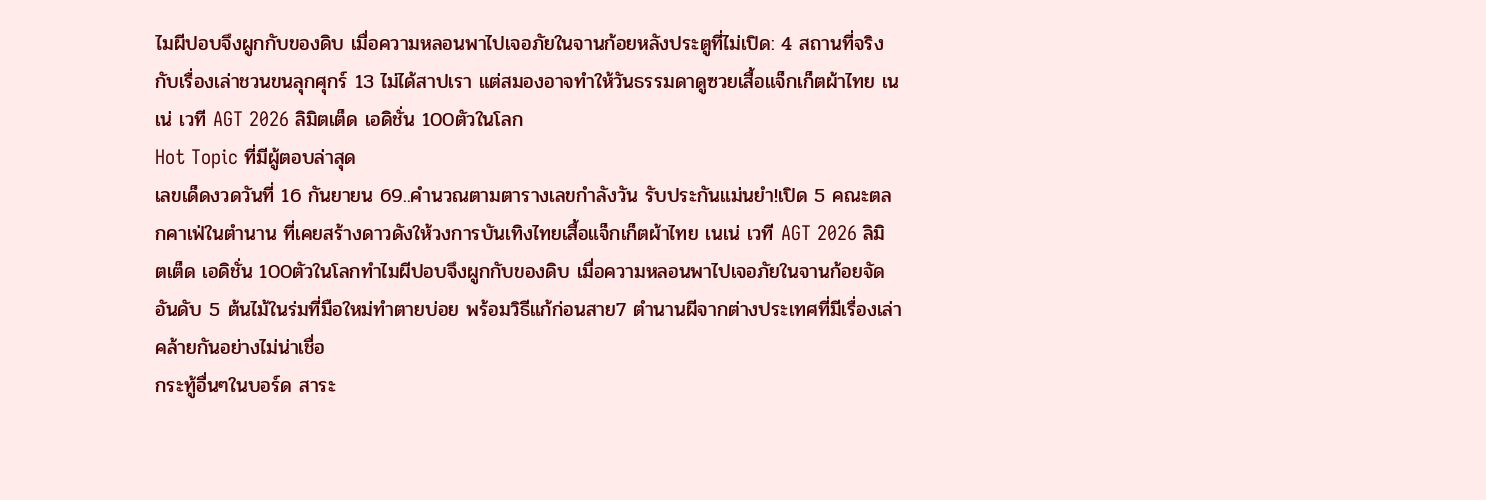ไมผีปอบจึงผูกกับของดิบ เมื่อความหลอนพาไปเจอภัยในจานก้อยหลังประตูที่ไม่เปิด: 4 สถานที่จริงกับเรื่องเล่าชวนขนลุกศุกร์ 13 ไม่ได้สาปเรา แต่สมองอาจทำให้วันธรรมดาดูซวยเสื้อแจ็กเก็ตผ้าไทย เนเน่ เวที AGT 2026 ลิมิตเต็ด เอดิชั่น 100ตัวในโลก
Hot Topic ที่มีผู้ตอบล่าสุด
เลขเด็ดงวดวันที่ 16 กันยายน 69..คำนวณตามตารางเลขกำลังวัน รับประกันแม่นยำ!เปิด 5 คณะตลกคาเฟ่ในตำนาน ที่เคยสร้างดาวดังให้วงการบันเทิงไทยเสื้อแจ็กเก็ตผ้าไทย เนเน่ เวที AGT 2026 ลิมิตเต็ด เอดิชั่น 100ตัวในโลกทำไมผีปอบจึงผูกกับของดิบ เมื่อความหลอนพาไปเจอภัยในจานก้อยจัดอันดับ 5 ต้นไม้ในร่มที่มือใหม่ทำตายบ่อย พร้อมวิธีแก้ก่อนสาย7 ตำนานผีจากต่างประเทศที่มีเรื่องเล่าคล้ายกันอย่างไม่น่าเชื่อ
กระทู้อื่นๆในบอร์ด สาระ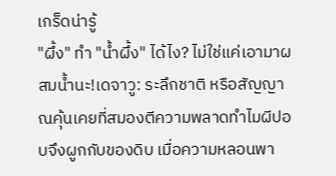เกร็ดน่ารู้
"ผึ้ง" ทำ "น้ำผึ้ง" ได้ไง? ไม่ใช่แค่เอามาผสมน้ำนะ!เดจาวู: ระลึกชาติ หรือสัญญาณคุ้นเคยที่สมองตีความพลาดทำไมผีปอบจึงผูกกับของดิบ เมื่อความหลอนพา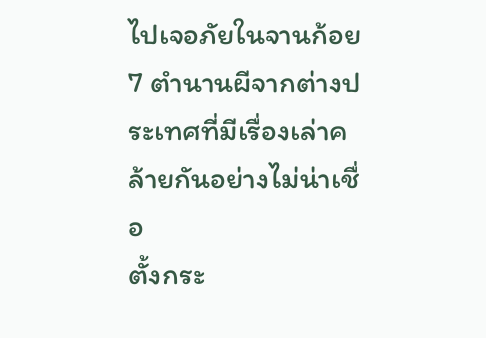ไปเจอภัยในจานก้อย7 ตำนานผีจากต่างประเทศที่มีเรื่องเล่าคล้ายกันอย่างไม่น่าเชื่อ
ตั้งกระ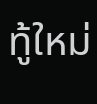ทู้ใหม่